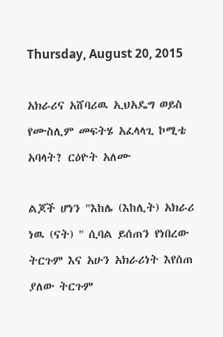Thursday, August 20, 2015

አክራሪና አሸባሪዉ ኢህአዴግ ወይስ የሙስሊም መፍትሄ አፈላላጊ ኮሚቴ አባላት? ርዕዮት አለሙ

ልጆች ሆነን "እከሌ (እከሊት) አክራሪ ነዉ (ናት) " ሲባል ይሰጠን የነበረው ትርጉም እና አሁን አክራሪነት እየሰጠ ያለው ትርጉም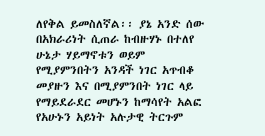ለየቅል ይመስለኛል፡፡ ያኔ አንድ ሰው በአክራሪነት ሲጠራ ከብዙሃኑ በተለየ ሁኔታ ሃይማኖቱን ወይም የሚያምንበትን አንዳች ነገር አጥብቆ መያዙን እና በሚያምንበት ነገር ላይ የማይደራደር መሆኑን ከማሳየት አልፎ የአሁኑን አይነት አሉታዊ ትርጉም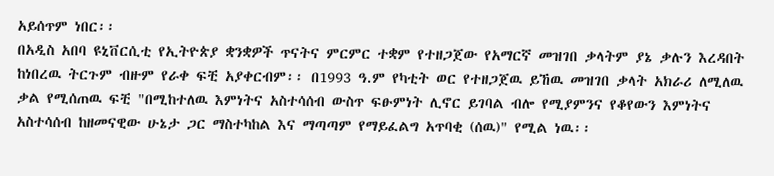አይሰጥም ነበር፡፡
በአዲስ አበባ ዩኒቨርሲቲ የኢትዮጵያ ቋንቋዎች ጥናትና ምርምር ተቋም የተዘጋጀው የአማርኛ መዝገበ ቃላትም ያኔ ቃሉን እረዳበት ከነበረዉ ትርጉም ብዙም የራቀ ፍቺ አያቀርብም፡፡ በ1993 ዓ.ም የካቲት ወር የተዘጋጀዉ ይኸዉ መዝገበ ቃላት አክራሪ ለሚለዉ ቃል የሚሰጠዉ ፍቺ "በሚከተለዉ እምነትና አስተሳሰብ ውስጥ ፍፁምነት ሊኖር ይገባል ብሎ የሚያምንና የቆየውን እምነትና አስተሳሰብ ከዘመናዊው ሁኔታ ጋር ማስተካከል እና ማጣጣም የማይፈልግ አጥባቂ (ሰዉ)" የሚል ነዉ፡፡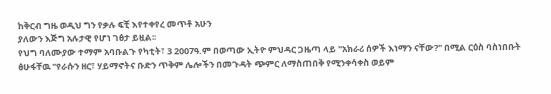ከቅርብ ግዜ ወዲህ ግን የቃሉ ፍቺ እየተቀየረ መጥቶ አሁን
ያለውን እጅግ አሉታዊ የሆነ ገፅታ ይዟል፡፡
የህግ ባለሙያው ተማም አባቡልጉ የካቲት፣ 3 2007ዓ.ም በወጣው ኢትዮ ምህዳር ጋዜጣ ላይ "አክራሪ ሰዎች እነማን ናቸው?" በሚል ርዕስ ባስነበቡት ፅሁፋቸዉ "የራሱን ዘር፣ ሃይማኖትና ቡድን ጥቅም ሌሎችን በመጉዳት ጭምር ለማስጠበቅ የሚንቀሳቀስ ወይም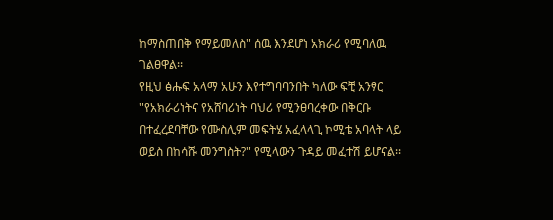ከማስጠበቅ የማይመለስ" ሰዉ እንደሆነ አክራሪ የሚባለዉ ገልፀዋል፡፡
የዚህ ፅሑፍ አላማ አሁን እየተግባባንበት ካለው ፍቺ አንፃር "የአክራሪነትና የአሸባሪነት ባህሪ የሚንፀባረቀው በቅርቡ በተፈረደባቸው የሙስሊም መፍትሄ አፈላላጊ ኮሚቴ አባላት ላይ ወይስ በከሳሹ መንግስት?" የሚላውን ጉዳይ መፈተሽ ይሆናል፡፡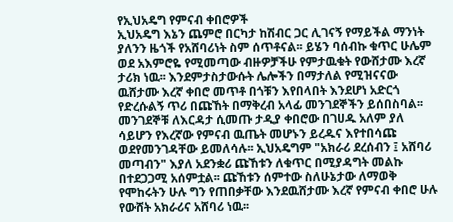የኢህአዴግ የምናብ ቀበሮዎች
ኢህአዴግ እኔን ጨምሮ በርካታ ከሽብር ጋር ሊገናኝ የማይችል ማንነት ያለንን ዜጎች የአሸባሪነት ስም ሰጥቶናል፡፡ ይሄን ባሰብኩ ቁጥር ሁሌም ወደ አእምሮዬ የሚመጣው ብዙዎቻችሁ የምታዉቁት የውሸታሙ እረኛ ታሪክ ነዉ፡፡ እንደምታስታውሱት ሌሎችን በማታለል የሚዝናናው ዉሸታሙ እረኛ ቀበሮ መጥቶ በጎቹን እየበላበት እንደሆነ አድርጎ የድረሱልኝ ጥሪ በጩኸት በማቅረብ አላፊ መንገደኞችን ይሰበስባል፡፡ መንገደኞቹ ለእርዳታ ሲመጡ ታዲያ ቀበሮው በገሀዱ አለም ያለ ሳይሆን የእረኛው የምናብ ዉጤት መሆኑን ይረዱና እየተበሳጩ ወደየመንገዳቸው ይመለሳሉ፡፡ ኢህአዴግም "አክራሪ ደረሰብን ፤ አሸባሪ መጣብን" እያለ አደንቋሪ ጩኸቱን ለቁጥር በሚያዳግት መልኩ በተደጋጋሚ አሰምቷል፡፡ ጩኸቱን ሰምተው ስለሁኔታው ለማወቅ የሞከሩትን ሁሉ ግን የጠበቃቸው እንደዉሸታሙ እረኛ የምናብ ቀበሮ ሁሉ የውሸት አክራሪና አሸባሪ ነዉ፡፡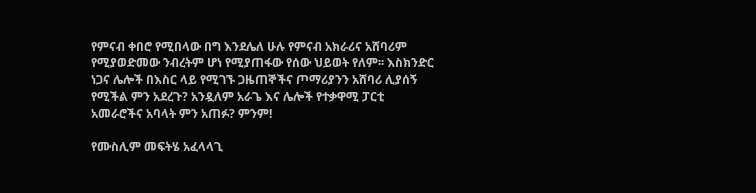የምናብ ቀበሮ የሚበላው በግ እንደሌለ ሁሉ የምናብ አክራሪና አሸባሪም የሚያወድመው ንብረትም ሆነ የሚያጠፋው የሰው ህይወት የለም፡፡ እስክንድር ነጋና ሌሎች በእስር ላይ የሚገኙ ጋዜጠኞችና ጦማሪያንን አሸባሪ ሊያሰኝ የሚችል ምን አደረጉ? አንዷለም አራጌ እና ሌሎች የተቃዋሚ ፓርቲ አመራሮችና አባላት ምን አጠፉ? ምንም!

የሙስሊም መፍትሄ አፈላላጊ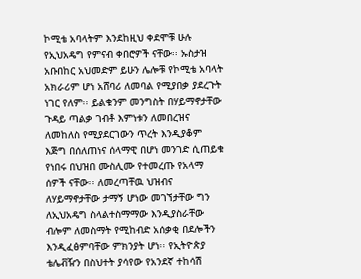ኮሚቴ አባላትም እንደከዚህ ቀደሞቹ ሁሉ የኢህአዴግ የምናብ ቀበሮዎች ናቸው፡፡ ኡስታዝ አቡበከር አህመድም ይሁን ሌሎቹ የኮሚቴ አባላት አክራሪም ሆነ አሸባሪ ለመባል የሚያበቃ ያደረጉት ነገር የለም፡፡ ይልቁንም መንግስት በሃይማኖታቸው ጉዳይ ጣልቃ ገብቶ እምነቱን ለመበረዝና ለመከለስ የሚያደርገውን ጥረት እንዲያቆም እጅግ በሰለጠነና ሰላማዊ በሆነ መንገድ ሲጠይቁ የነበሩ በህዝበ ሙስሊሙ የተመረጡ የአላማ ሰዎች ናቸው፡፡ ለመረጣቸዉ ህዝብና ለሃይማኖታቸው ታማኝ ሆነው መገኘታቸው ግን ለኢህአዴግ ስላልተስማማው እንዲያስራቸው ብሎም ለመስማት የሚከብድ አሰቃቂ በደሎችን እንዲፈፅምባቸው ምክንያት ሆነ፡፡ የኢትዮጵያ ቴሌቭዥን በስህተት ያሳየው የአንደኛ ተከሳሽ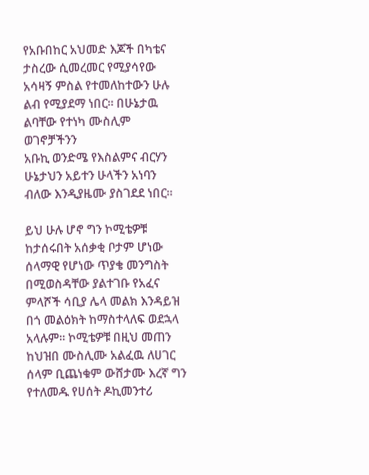የአቡበከር አህመድ እጆች በካቴና ታስረው ሲመረመር የሚያሳየው አሳዛኝ ምስል የተመለከተውን ሁሉ ልብ የሚያደማ ነበር፡፡ በሁኔታዉ ልባቸው የተነካ ሙስሊም ወገኖቻችንን
አቡኪ ወንድሜ የእስልምና ብርሃን
ሁኔታህን አይተን ሁላችን አነባን
ብለው እንዲያዜሙ ያስገደደ ነበር፡፡

ይህ ሁሉ ሆኖ ግን ኮሚቴዎቹ ከታሰሩበት አሰቃቂ ቦታም ሆነው ሰላማዊ የሆነው ጥያቄ መንግስት በሚወስዳቸው ያልተገቡ የአፈና ምላሾች ሳቢያ ሌላ መልክ እንዳይዝ በጎ መልዕክት ከማስተላለፍ ወደኋላ አላሉም፡፡ ኮሚቴዎቹ በዚህ መጠን ከህዝበ ሙስሊሙ አልፈዉ ለሀገር ሰላም ቢጨነቁም ውሸታሙ እረኛ ግን የተለመዱ የሀሰት ዶኪመንተሪ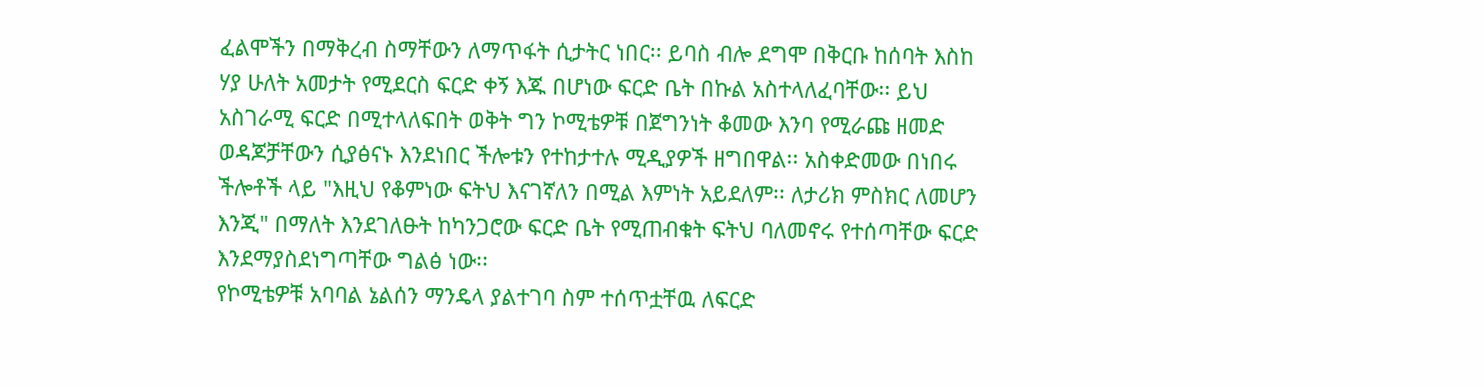ፈልሞችን በማቅረብ ስማቸውን ለማጥፋት ሲታትር ነበር፡፡ ይባስ ብሎ ደግሞ በቅርቡ ከሰባት እስከ ሃያ ሁለት አመታት የሚደርስ ፍርድ ቀኝ እጁ በሆነው ፍርድ ቤት በኩል አስተላለፈባቸው፡፡ ይህ አስገራሚ ፍርድ በሚተላለፍበት ወቅት ግን ኮሚቴዎቹ በጀግንነት ቆመው እንባ የሚራጩ ዘመድ ወዳጆቻቸውን ሲያፅናኑ እንደነበር ችሎቱን የተከታተሉ ሚዲያዎች ዘግበዋል፡፡ አስቀድመው በነበሩ ችሎቶች ላይ "እዚህ የቆምነው ፍትህ እናገኛለን በሚል እምነት አይደለም፡፡ ለታሪክ ምስክር ለመሆን እንጂ" በማለት እንደገለፁት ከካንጋሮው ፍርድ ቤት የሚጠብቁት ፍትህ ባለመኖሩ የተሰጣቸው ፍርድ እንደማያስደነግጣቸው ግልፅ ነው፡፡
የኮሚቴዎቹ አባባል ኔልሰን ማንዴላ ያልተገባ ስም ተሰጥቷቸዉ ለፍርድ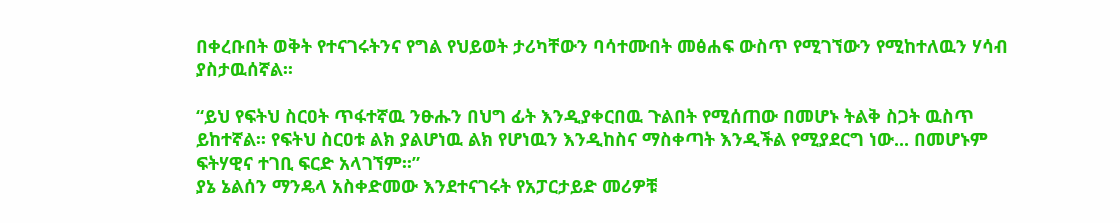በቀረቡበት ወቅት የተናገሩትንና የግል የህይወት ታሪካቸውን ባሳተሙበት መፅሐፍ ውስጥ የሚገኘውን የሚከተለዉን ሃሳብ ያስታዉሰኛል፡፡

“ይህ የፍትህ ስርዐት ጥፋተኛዉ ንፁሑን በህግ ፊት እንዲያቀርበዉ ጉልበት የሚሰጠው በመሆኑ ትልቅ ስጋት ዉስጥ ይከተኛል፡፡ የፍትህ ስርዐቱ ልክ ያልሆነዉ ልክ የሆነዉን እንዲከስና ማስቀጣት እንዲችል የሚያደርግ ነው... በመሆኑም ፍትሃዊና ተገቢ ፍርድ አላገኘም፡፡”
ያኔ ኔልሰን ማንዴላ አስቀድመው እንደተናገሩት የአፓርታይድ መሪዎቹ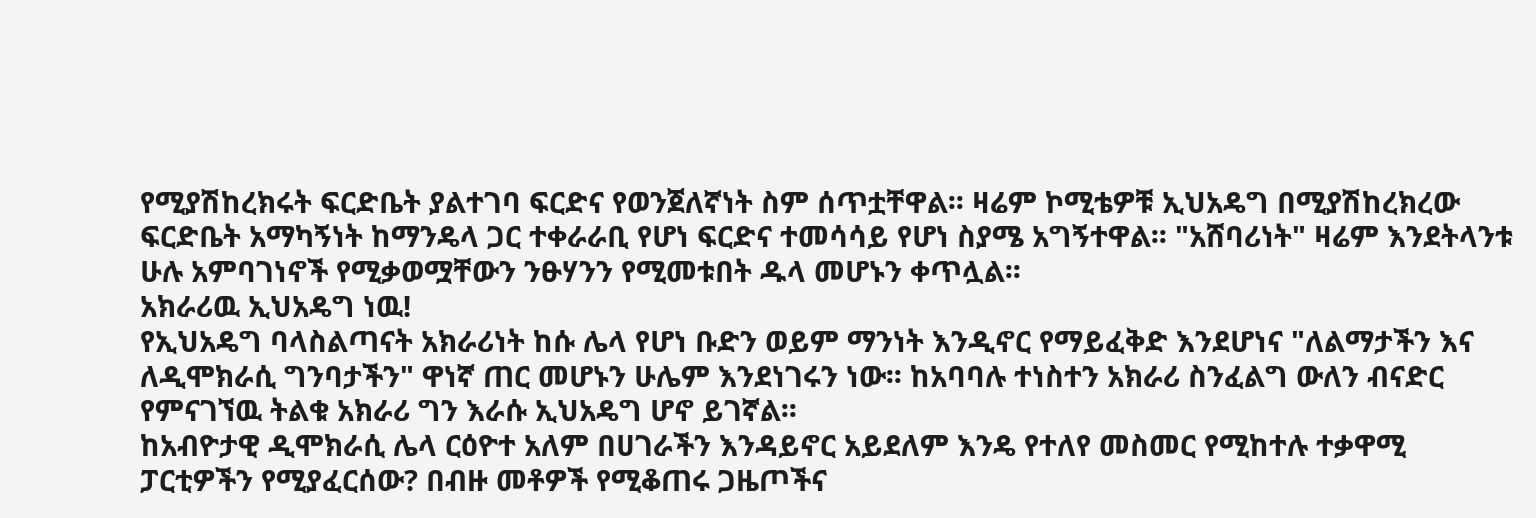የሚያሽከረክሩት ፍርድቤት ያልተገባ ፍርድና የወንጀለኛነት ስም ሰጥቷቸዋል፡፡ ዛሬም ኮሚቴዎቹ ኢህአዴግ በሚያሽከረክረው ፍርድቤት አማካኝነት ከማንዴላ ጋር ተቀራራቢ የሆነ ፍርድና ተመሳሳይ የሆነ ስያሜ አግኝተዋል፡፡ "አሸባሪነት" ዛሬም እንደትላንቱ ሁሉ አምባገነኖች የሚቃወሟቸውን ንፁሃንን የሚመቱበት ዱላ መሆኑን ቀጥሏል፡፡
አክራሪዉ ኢህአዴግ ነዉ!
የኢህአዴግ ባላስልጣናት አክራሪነት ከሱ ሌላ የሆነ ቡድን ወይም ማንነት እንዲኖር የማይፈቅድ እንደሆነና "ለልማታችን እና ለዲሞክራሲ ግንባታችን" ዋነኛ ጠር መሆኑን ሁሌም እንደነገሩን ነው፡፡ ከአባባሉ ተነስተን አክራሪ ስንፈልግ ውለን ብናድር የምናገኘዉ ትልቁ አክራሪ ግን እራሱ ኢህአዴግ ሆኖ ይገኛል፡፡
ከአብዮታዊ ዲሞክራሲ ሌላ ርዕዮተ አለም በሀገራችን እንዳይኖር አይደለም እንዴ የተለየ መስመር የሚከተሉ ተቃዋሚ ፓርቲዎችን የሚያፈርሰው? በብዙ መቶዎች የሚቆጠሩ ጋዜጦችና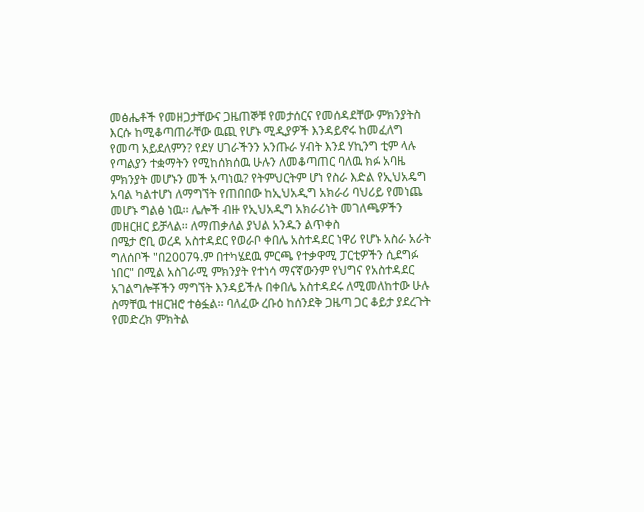መፅሔቶች የመዘጋታቸውና ጋዜጠኞቹ የመታሰርና የመሰዳደቸው ምክንያትስ እርሱ ከሚቆጣጠራቸው ዉጪ የሆኑ ሚዲያዎች እንዳይኖሩ ከመፈለግ የመጣ አይደለምን? የደሃ ሀገራችንን አንጡራ ሃብት እንደ ሃኪንግ ቲም ላሉ የጣልያን ተቋማትን የሚከሰክሰዉ ሁሉን ለመቆጣጠር ባለዉ ክፉ አባዜ ምክንያት መሆኑን መች አጣነዉ? የትምህርትም ሆነ የስራ እድል የኢህአዴግ አባል ካልተሆነ ለማግኘት የጠበበው ከኢህአዲግ አክራሪ ባህሪይ የመነጨ መሆኑ ግልፅ ነዉ፡፡ ሌሎች ብዙ የኢህአዲግ አክራሪነት መገለጫዎችን መዘርዘር ይቻላል፡፡ ለማጠቃለል ያህል አንዱን ልጥቀስ
በሜታ ሮቢ ወረዳ አስተዳደር የወራቦ ቀበሌ አስተዳደር ነዋሪ የሆኑ አስራ አራት ግለሰቦች "በ2007ዓ.ም በተካሄደዉ ምርጫ የተቃዋሚ ፓርቲዎችን ሲደግፉ ነበር" በሚል አስገራሚ ምክንያት የተነሳ ማናኛውንም የህግና የአስተዳደር አገልግሎቾችን ማግኘት እንዳይችሉ በቀበሌ አስተዳደሩ ለሚመለከተው ሁሉ ስማቸዉ ተዘርዝሮ ተፅፏል፡፡ ባለፈው ረቡዕ ከሰንደቅ ጋዜጣ ጋር ቆይታ ያደረጉት የመድረክ ምክትል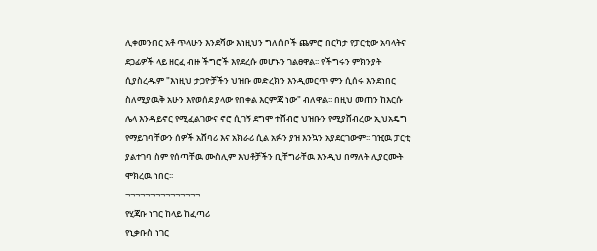ሊቀመንበር አቶ ጥላሁን እንደሻው እነዚህን ግለሰቦች ጨምሮ በርካታ የፓርቲው አባላትና ደጋፊዎች ላይ ዘርፈ ብዙ ችግሮች እየደረሱ መሆኑን ገልፀዋል፡፡ የችግሩን ምክንያት ሲያስረዱም "እነዚህ ታጋዮቻችን ህዝቡ መድረክን እንዲመርጥ ምን ሲሰሩ እንደነበር ስለሚያዉቅ አሁን እየወሰደ ያላው የበቀል እርምጃ ነው" ብለዋል፡፡ በዚህ መጠን ከእርሱ ሌላ እንዳይኖር የሚፈልገውና ኖሮ ሲገኝ ደግሞ ተሸብሮ ህዝቡን የሚያሸብረው ኢህአዴግ የማይገባቸውን ሰዎች አሸባሪ እና አክራሪ ሲል አፉን ያዝ እንኳን አያደርገውም፡፡ ገዢዉ ፓርቲ ያልተገባ ስም የሰጣቸዉ ሙስሊም እህቶቻችን ቢቸግራቸዉ እንዲህ በማለት ሊያርሙት ሞክረዉ ነበር፡፡
¬¬¬¬¬¬¬¬¬¬¬¬¬¬¬
የሂጃቡ ነገር ከላይ ከፈጣሪ
የኒቃቡስ ነገር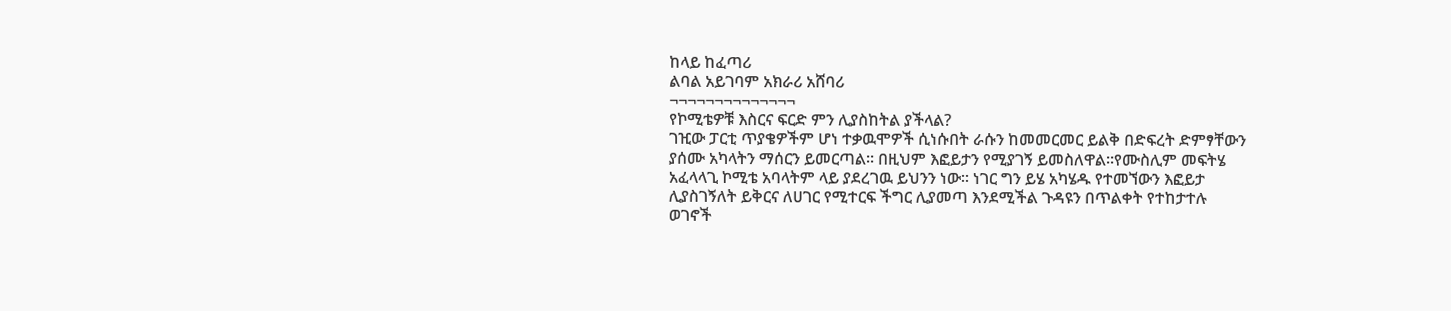ከላይ ከፈጣሪ
ልባል አይገባም አክራሪ አሸባሪ
¬¬¬¬¬¬¬¬¬¬¬¬¬¬
የኮሚቴዎቹ እስርና ፍርድ ምን ሊያስከትል ያችላል?
ገዢው ፓርቲ ጥያቄዎችም ሆነ ተቃዉሞዎች ሲነሱበት ራሱን ከመመርመር ይልቅ በድፍረት ድምፃቸውን ያሰሙ አካላትን ማሰርን ይመርጣል፡፡ በዚህም እፎይታን የሚያገኝ ይመስለዋል፡፡የሙስሊም መፍትሄ አፈላላጊ ኮሚቴ አባላትም ላይ ያደረገዉ ይህንን ነው፡፡ ነገር ግን ይሄ አካሄዱ የተመኘውን እፎይታ ሊያስገኝለት ይቅርና ለሀገር የሚተርፍ ችግር ሊያመጣ እንደሚችል ጉዳዩን በጥልቀት የተከታተሉ ወገኖች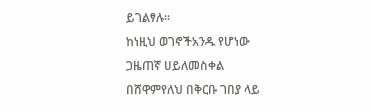ይገልፃሉ፡፡
ከነዚህ ወገኖችአንዱ የሆነው ጋዜጠኛ ሀይለመስቀል በሸዋምየለህ በቅርቡ ገበያ ላይ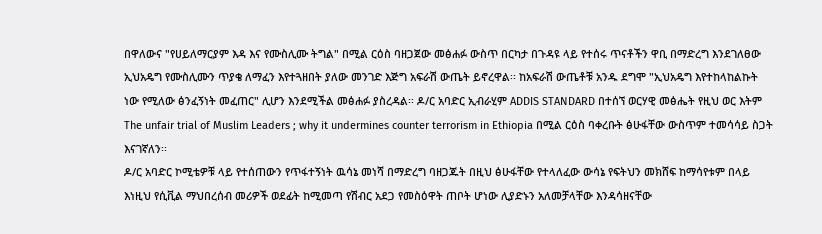በዋለውና "የሀይለማርያም እዳ እና የሙስሊሙ ትግል" በሚል ርዕስ ባዘጋጀው መፅሐፉ ውስጥ በርካታ በጉዳዩ ላይ የተሰሩ ጥናቶችን ዋቢ በማድረግ እንደገለፀው ኢህአዴግ የሙስሊሙን ጥያቄ ለማፈን እየተጓዘበት ያለው መንገድ እጅግ አፍራሽ ውጤት ይኖረዋል፡፡ ከአፍራሽ ውጤቶቹ አንዱ ደግሞ "ኢህአዴግ እየተከላከልኩት ነው የሚለው ፅንፈኝነት መፈጠር" ሊሆን እንደሚችል መፅሐፉ ያስረዳል፡፡ ዶ/ር አባድር ኢብራሂም ADDIS STANDARD በተሰኘ ወርሃዊ መፅሔት የዚህ ወር እትም The unfair trial of Muslim Leaders ; why it undermines counter terrorism in Ethiopia በሚል ርዕስ ባቀረቡት ፅሁፋቸው ውስጥም ተመሳሳይ ስጋት እናገኛለን፡፡
ዶ/ር አባድር ኮሚቴዎቹ ላይ የተሰጠውን የጥፋተኝነት ዉሳኔ መነሻ በማድረግ ባዘጋጁት በዚህ ፅሁፋቸው የተላለፈው ውሳኔ የፍትህን መክሸፍ ከማሳየቱም በላይ እነዚህ የሲቪል ማህበረሰብ መሪዎች ወደፊት ከሚመጣ የሽብር አደጋ የመስዕዋት ጠቦት ሆነው ሊያድኑን አለመቻላቸው እንዳሳዘናቸው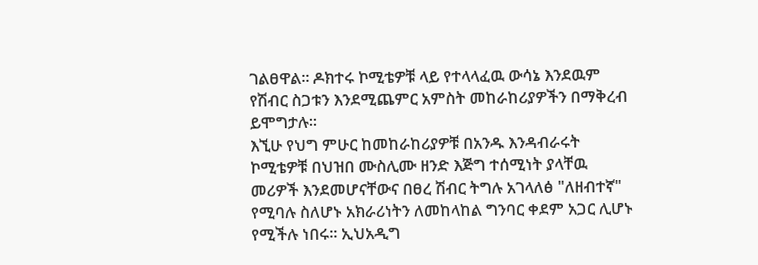ገልፀዋል፡፡ ዶክተሩ ኮሚቴዎቹ ላይ የተላላፈዉ ውሳኔ እንደዉም የሽብር ስጋቱን እንደሚጨምር አምስት መከራከሪያዎችን በማቅረብ ይሞግታሉ፡፡
እኚሁ የህግ ምሁር ከመከራከሪያዎቹ በአንዱ እንዳብራሩት ኮሚቴዎቹ በህዝበ ሙስሊሙ ዘንድ እጅግ ተሰሚነት ያላቸዉ መሪዎች እንደመሆናቸውና በፀረ ሽብር ትግሉ አገላለፅ "ለዘብተኛ" የሚባሉ ስለሆኑ አክራሪነትን ለመከላከል ግንባር ቀደም አጋር ሊሆኑ የሚችሉ ነበሩ፡፡ ኢህአዲግ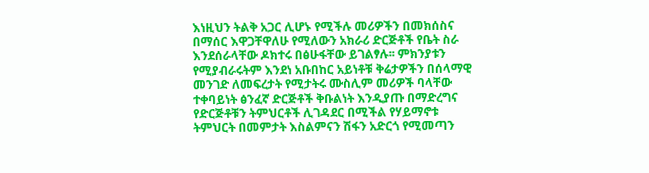እነዚህን ትልቅ አጋር ሊሆኑ የሚችሉ መሪዎችን በመክሰስና በማሰር እዋጋቸዋለሁ የሚለውን አክራሪ ድርጅቶች የቤት ስራ እንደሰራላቸው ዶክተሩ በፅሁፋቸው ይገልፃሉ፡፡ ምክንያቱን የሚያብራሩትም እንደነ አቡበከር አይነቶቹ ቅሬታዎችን በሰላማዊ መንገድ ለመፍረታት የሚታትሩ ሙስሊም መሪዎች ባላቸው ተቀባይነት ፅንፈኛ ድርጅቶች ቅቡልነት እንዲያጡ በማድረግና የድርጅቶቹን ትምህርቶች ሊገዳደር በሚችል የሃይማኖቱ ትምህርት በመምታት እስልምናን ሽፋን አድርጎ የሚመጣን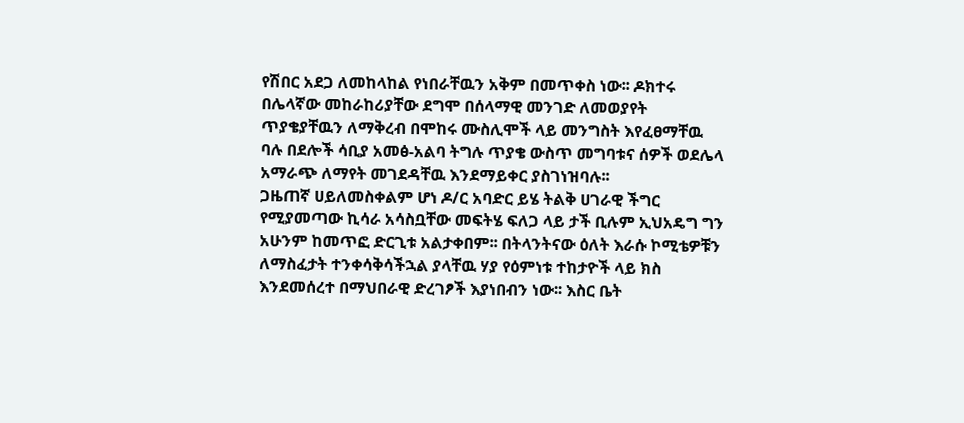የሽበር አደጋ ለመከላከል የነበራቸዉን አቅም በመጥቀስ ነው፡፡ ዶክተሩ በሌላኛው መከራከሪያቸው ደግሞ በሰላማዊ መንገድ ለመወያየት ጥያቄያቸዉን ለማቅረብ በሞከሩ ሙስሊሞች ላይ መንግስት እየፈፀማቸዉ ባሉ በደሎች ሳቢያ አመፅ-አልባ ትግሉ ጥያቄ ውስጥ መግባቱና ሰዎች ወደሌላ አማራጭ ለማየት መገደዳቸዉ እንደማይቀር ያስገነዝባሉ፡፡
ጋዜጠኛ ሀይለመስቀልም ሆነ ዶ/ር አባድር ይሄ ትልቅ ሀገራዊ ችግር የሚያመጣው ኪሳራ አሳስቧቸው መፍትሄ ፍለጋ ላይ ታች ቢሉም ኢህአዴግ ግን አሁንም ከመጥፎ ድርጊቱ አልታቀበም፡፡ በትላንትናው ዕለት እራሱ ኮሚቴዎቹን ለማስፈታት ተንቀሳቅሳችኋል ያላቸዉ ሃያ የዕምነቱ ተከታዮች ላይ ክስ እንደመሰረተ በማህበራዊ ድረገፆች እያነበብን ነው፡፡ እስር ቤት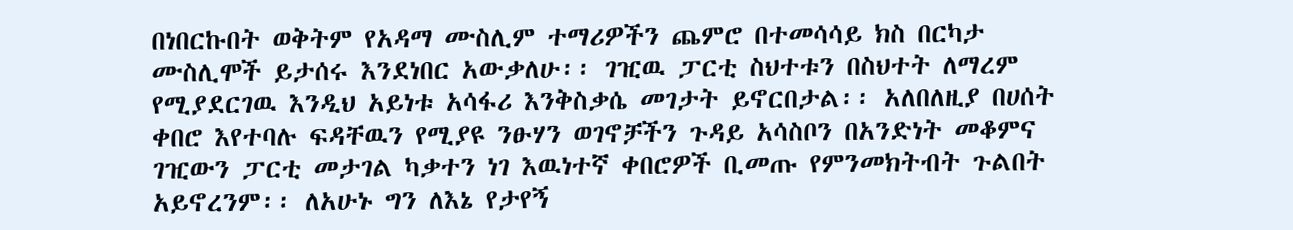በነበርኩበት ወቅትም የአዳማ ሙስሊም ተማሪዎችን ጨምሮ በተመሳሳይ ክስ በርካታ ሙስሊሞች ይታሰሩ እንደነበር አውቃለሁ፡፡ ገዢዉ ፓርቲ ስህተቱን በስህተት ለማረም የሚያደርገዉ እንዲህ አይነቱ አሳፋሪ እንቅስቃሴ መገታት ይኖርበታል፡፡ አለበለዚያ በሀሰት ቀበሮ እየተባሉ ፍዳቸዉን የሚያዩ ንፁሃን ወገኖቻችን ጉዳይ አሳስቦን በአንድነት መቆምና ገዢውን ፓርቲ መታገል ካቃተን ነገ እዉነተኛ ቀበሮዎች ቢመጡ የምንመክትብት ጉልበት አይኖረንም፡፡ ለአሁኑ ግን ለእኔ የታየኝ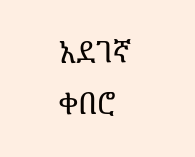አደገኛ ቀበሮ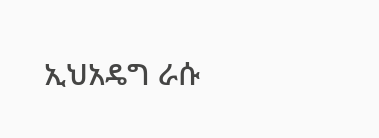ኢህአዴግ ራሱ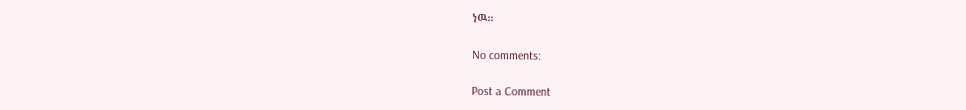ነዉ፡፡

No comments:

Post a Comment